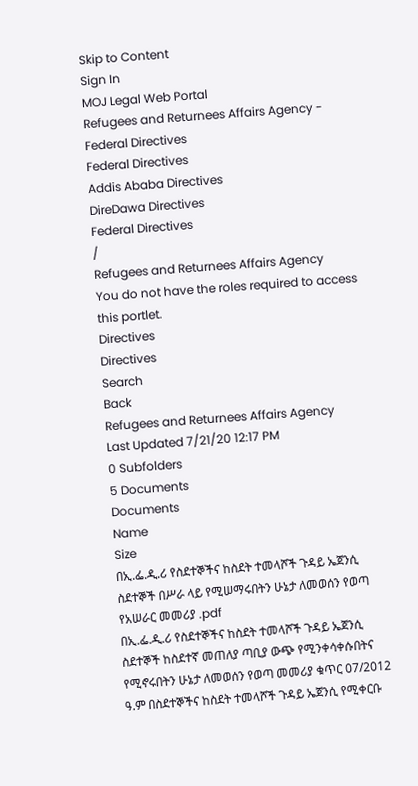Skip to Content
Sign In
MOJ Legal Web Portal
Refugees and Returnees Affairs Agency - Federal Directives
Federal Directives
Addis Ababa Directives
DireDawa Directives
Federal Directives
/
Refugees and Returnees Affairs Agency
You do not have the roles required to access this portlet.
Directives
Directives
Search
Back
Refugees and Returnees Affairs Agency
Last Updated 7/21/20 12:17 PM
0 Subfolders
5 Documents
Documents
Name
Size
በኢ.ፌ.ዲ.ሪ የስደተኞችና ከስደት ተመላሾች ጉዳይ ኤጀንሲ ስደተኞች በሥራ ላይ የሚሠማሩበትን ሁኔታ ለመወሰን የወጣ የአሠራር መመሪያ .pdf
በኢ.ፌ.ዲ.ሪ የስደተኞችና ከስደት ተመላሾች ጉዳይ ኤጀንሲ ስደተኞች ከስደተኛ መጠለያ ጣቢያ ውጭ የሚንቀሳቀሱበትና የሚኖሩበትን ሁኔታ ለመወሰን የወጣ መመሪያ ቁጥር 07/2012 ዓ.ም በስደተኞችና ከስደት ተመላሾች ጉዳይ ኤጀንሲ የሚቀርቡ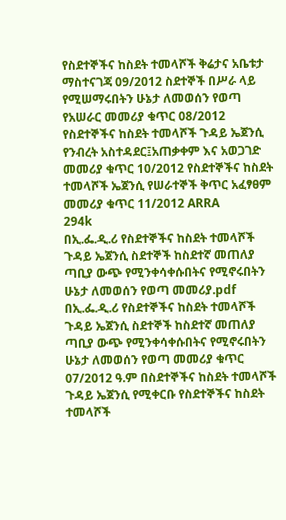የስደተኞችና ከስደት ተመላሾች ቅሬታና አቤቱታ ማስተናገጃ 09/2012 ስደተኞች በሥራ ላይ የሚሠማሩበትን ሁኔታ ለመወሰን የወጣ የአሠራር መመሪያ ቁጥር 08/2012 የስደተኞችና ከስደት ተመላሾች ጉዳይ ኤጀንሲ የንብረት አስተዳደር፤አጠቃቀም እና አወጋገድ መመሪያ ቁጥር 10/2012 የስደተኞችና ከስደት ተመላሾች ኤጀንሲ የሠራተኞች ቅጥር አፈፃፀም መመሪያ ቁጥር 11/2012 ARRA
294k
በኢ.ፌ.ዲ.ሪ የስደተኞችና ከስደት ተመላሾች ጉዳይ ኤጀንሲ ስደተኞች ከስደተኛ መጠለያ ጣቢያ ውጭ የሚንቀሳቀሱበትና የሚኖሩበትን ሁኔታ ለመወሰን የወጣ መመሪያ.pdf
በኢ.ፌ.ዲ.ሪ የስደተኞችና ከስደት ተመላሾች ጉዳይ ኤጀንሲ ስደተኞች ከስደተኛ መጠለያ ጣቢያ ውጭ የሚንቀሳቀሱበትና የሚኖሩበትን ሁኔታ ለመወሰን የወጣ መመሪያ ቁጥር 07/2012 ዓ.ም በስደተኞችና ከስደት ተመላሾች ጉዳይ ኤጀንሲ የሚቀርቡ የስደተኞችና ከስደት ተመላሾች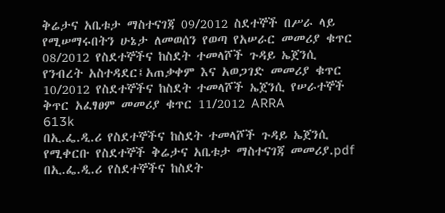ቅሬታና አቤቱታ ማስተናገጃ 09/2012 ስደተኞች በሥራ ላይ የሚሠማሩበትን ሁኔታ ለመወሰን የወጣ የአሠራር መመሪያ ቁጥር 08/2012 የስደተኞችና ከስደት ተመላሾች ጉዳይ ኤጀንሲ የንብረት አስተዳደር፤አጠቃቀም እና አወጋገድ መመሪያ ቁጥር 10/2012 የስደተኞችና ከስደት ተመላሾች ኤጀንሲ የሠራተኞች ቅጥር አፈፃፀም መመሪያ ቁጥር 11/2012 ARRA
613k
በኢ.ፌ.ዲ.ሪ የስደተኞችና ከስደት ተመላሾች ጉዳይ ኤጀንሲ የሚቀርቡ የስደተኞች ቅሬታና አቤቱታ ማስተናገጃ መመሪያ.pdf
በኢ.ፌ.ዲ.ሪ የስደተኞችና ከስደት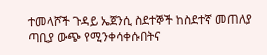ተመላሾች ጉዳይ ኤጀንሲ ስደተኞች ከስደተኛ መጠለያ ጣቢያ ውጭ የሚንቀሳቀሱበትና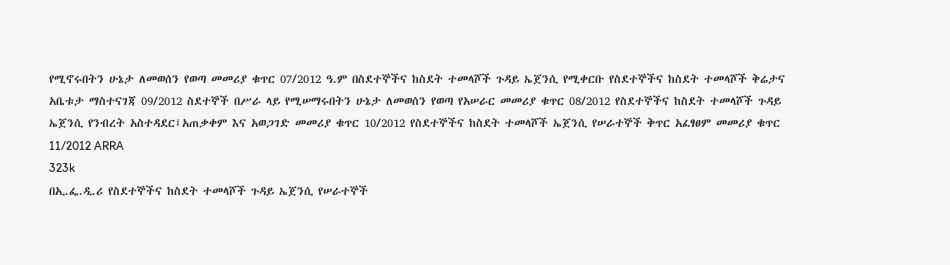የሚኖሩበትን ሁኔታ ለመወሰን የወጣ መመሪያ ቁጥር 07/2012 ዓ.ም በስደተኞችና ከስደት ተመላሾች ጉዳይ ኤጀንሲ የሚቀርቡ የስደተኞችና ከስደት ተመላሾች ቅሬታና አቤቱታ ማስተናገጃ 09/2012 ስደተኞች በሥራ ላይ የሚሠማሩበትን ሁኔታ ለመወሰን የወጣ የአሠራር መመሪያ ቁጥር 08/2012 የስደተኞችና ከስደት ተመላሾች ጉዳይ ኤጀንሲ የንብረት አስተዳደር፤አጠቃቀም እና አወጋገድ መመሪያ ቁጥር 10/2012 የስደተኞችና ከስደት ተመላሾች ኤጀንሲ የሠራተኞች ቅጥር አፈፃፀም መመሪያ ቁጥር 11/2012 ARRA
323k
በኢ.ፌ.ዲ.ሪ የስደተኞችና ከስደት ተመላሾች ጉዳይ ኤጀንሲ የሠራተኞች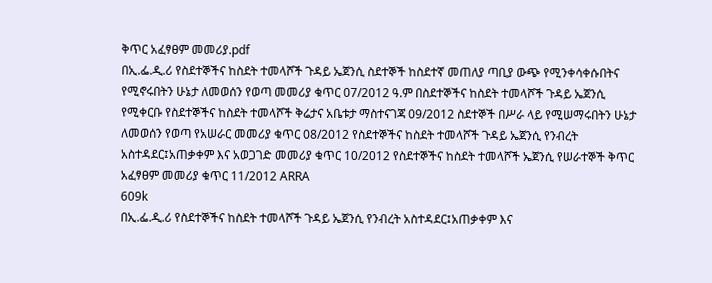ቅጥር አፈፃፀም መመሪያ.pdf
በኢ.ፌ.ዲ.ሪ የስደተኞችና ከስደት ተመላሾች ጉዳይ ኤጀንሲ ስደተኞች ከስደተኛ መጠለያ ጣቢያ ውጭ የሚንቀሳቀሱበትና የሚኖሩበትን ሁኔታ ለመወሰን የወጣ መመሪያ ቁጥር 07/2012 ዓ.ም በስደተኞችና ከስደት ተመላሾች ጉዳይ ኤጀንሲ የሚቀርቡ የስደተኞችና ከስደት ተመላሾች ቅሬታና አቤቱታ ማስተናገጃ 09/2012 ስደተኞች በሥራ ላይ የሚሠማሩበትን ሁኔታ ለመወሰን የወጣ የአሠራር መመሪያ ቁጥር 08/2012 የስደተኞችና ከስደት ተመላሾች ጉዳይ ኤጀንሲ የንብረት አስተዳደር፤አጠቃቀም እና አወጋገድ መመሪያ ቁጥር 10/2012 የስደተኞችና ከስደት ተመላሾች ኤጀንሲ የሠራተኞች ቅጥር አፈፃፀም መመሪያ ቁጥር 11/2012 ARRA
609k
በኢ.ፌ.ዲ.ሪ የስደተኞችና ከስደት ተመላሾች ጉዳይ ኤጀንሲ የንብረት አስተዳደር፤አጠቃቀም እና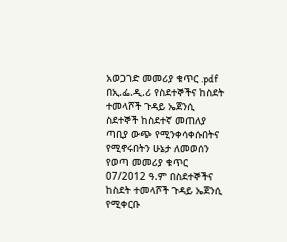አወጋገድ መመሪያ ቁጥር .pdf
በኢ.ፌ.ዲ.ሪ የስደተኞችና ከስደት ተመላሾች ጉዳይ ኤጀንሲ ስደተኞች ከስደተኛ መጠለያ ጣቢያ ውጭ የሚንቀሳቀሱበትና የሚኖሩበትን ሁኔታ ለመወሰን የወጣ መመሪያ ቁጥር 07/2012 ዓ.ም በስደተኞችና ከስደት ተመላሾች ጉዳይ ኤጀንሲ የሚቀርቡ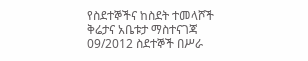የስደተኞችና ከስደት ተመላሾች ቅሬታና አቤቱታ ማስተናገጃ 09/2012 ስደተኞች በሥራ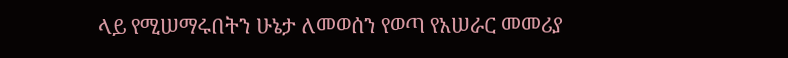ላይ የሚሠማሩበትን ሁኔታ ለመወሰን የወጣ የአሠራር መመሪያ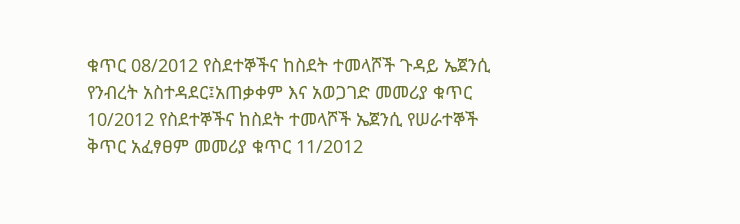ቁጥር 08/2012 የስደተኞችና ከስደት ተመላሾች ጉዳይ ኤጀንሲ የንብረት አስተዳደር፤አጠቃቀም እና አወጋገድ መመሪያ ቁጥር 10/2012 የስደተኞችና ከስደት ተመላሾች ኤጀንሲ የሠራተኞች ቅጥር አፈፃፀም መመሪያ ቁጥር 11/2012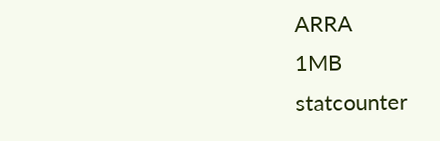ARRA
1MB
statcounter